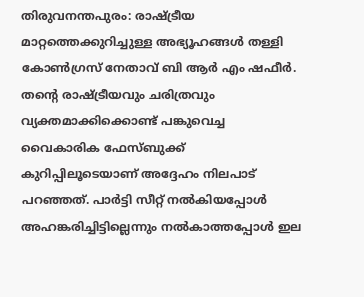തിരുവനന്തപുരം: രാഷ്ട്രീയ മാറ്റത്തെക്കുറിച്ചുള്ള അഭ്യൂഹങ്ങൾ തള്ളി കോൺഗ്രസ് നേതാവ് ബി ആർ എം ഷഫീർ. തന്റെ രാഷ്ട്രീയവും ചരിത്രവും വ്യക്തമാക്കിക്കൊണ്ട് പങ്കുവെച്ച വൈകാരിക ഫേസ്ബുക്ക് കുറിപ്പിലൂടെയാണ് അദ്ദേഹം നിലപാട് പറഞ്ഞത്. പാർട്ടി സീറ്റ് നൽകിയപ്പോൾ അഹങ്കരിച്ചിട്ടില്ലെന്നും നൽകാത്തപ്പോൾ ഇല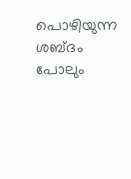പൊഴിയുന്ന ശബ്ദം പോലും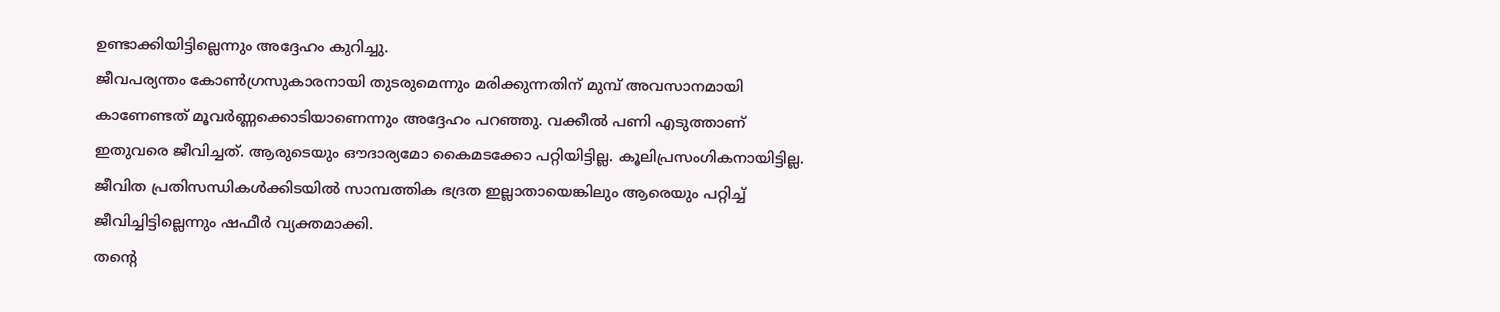ഉണ്ടാക്കിയിട്ടില്ലെന്നും അദ്ദേഹം കുറിച്ചു.
ജീവപര്യന്തം കോൺഗ്രസുകാരനായി തുടരുമെന്നും മരിക്കുന്നതിന് മുമ്പ് അവസാനമായി കാണേണ്ടത് മൂവർണ്ണക്കൊടിയാണെന്നും അദ്ദേഹം പറഞ്ഞു. വക്കീൽ പണി എടുത്താണ് ഇതുവരെ ജീവിച്ചത്. ആരുടെയും ഔദാര്യമോ കൈമടക്കോ പറ്റിയിട്ടില്ല. കൂലിപ്രസംഗികനായിട്ടില്ല. ജീവിത പ്രതിസന്ധികൾക്കിടയിൽ സാമ്പത്തിക ഭദ്രത ഇല്ലാതായെങ്കിലും ആരെയും പറ്റിച്ച് ജീവിച്ചിട്ടില്ലെന്നും ഷഫീർ വ്യക്തമാക്കി.
തന്റെ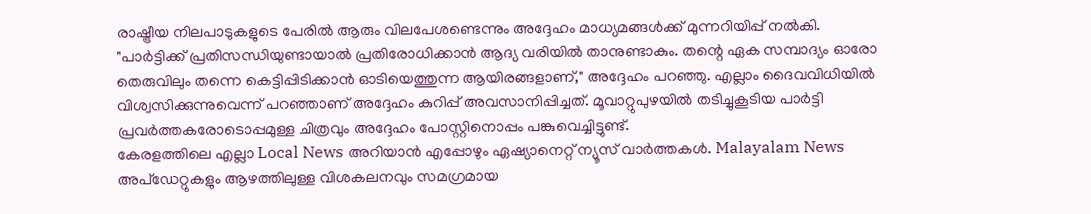രാഷ്ട്രീയ നിലപാടുകളുടെ പേരിൽ ആരും വിലപേശണ്ടെന്നും അദ്ദേഹം മാധ്യമങ്ങൾക്ക് മുന്നറിയിപ്പ് നൽകി. "പാർട്ടിക്ക് പ്രതിസന്ധിയുണ്ടായാൽ പ്രതിരോധിക്കാൻ ആദ്യ വരിയിൽ താനുണ്ടാകും. തന്റെ ഏക സമ്പാദ്യം ഓരോ തെരുവിലും തന്നെ കെട്ടിപ്പിടിക്കാൻ ഓടിയെത്തുന്ന ആയിരങ്ങളാണ്," അദ്ദേഹം പറഞ്ഞു. എല്ലാം ദൈവവിധിയിൽ വിശ്വസിക്കുന്നുവെന്ന് പറഞ്ഞാണ് അദ്ദേഹം കുറിപ്പ് അവസാനിപ്പിച്ചത്. മൂവാറ്റുപുഴയിൽ തടിച്ചുകൂടിയ പാർട്ടി പ്രവർത്തകരോടൊപ്പമുള്ള ചിത്രവും അദ്ദേഹം പോസ്റ്റിനൊപ്പം പങ്കുവെച്ചിട്ടുണ്ട്.
കേരളത്തിലെ എല്ലാ Local News അറിയാൻ എപ്പോഴും ഏഷ്യാനെറ്റ് ന്യൂസ് വാർത്തകൾ. Malayalam News അപ്ഡേറ്റുകളും ആഴത്തിലുള്ള വിശകലനവും സമഗ്രമായ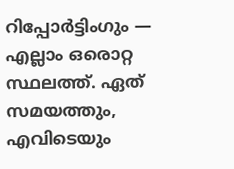റിപ്പോർട്ടിംഗും — എല്ലാം ഒരൊറ്റ സ്ഥലത്ത്. ഏത് സമയത്തും, എവിടെയും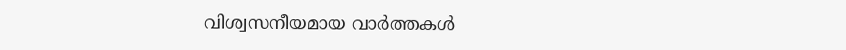വിശ്വസനീയമായ വാർത്തകൾ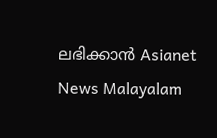ലഭിക്കാൻ Asianet News Malayalam